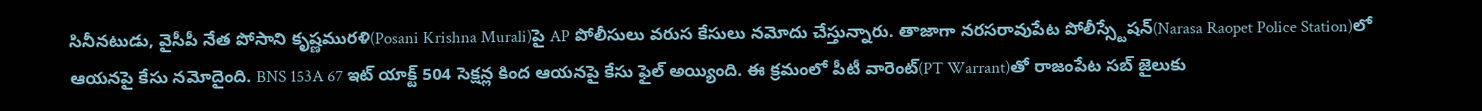సినీనటుడు, వైసీపీ నేత పోసాని కృష్ణమురళి(Posani Krishna Murali)పై AP పోలీసులు వరుస కేసులు నమోదు చేస్తున్నారు. తాజాగా నరసరావుపేట పోలీస్స్టేషన్(Narasa Raopet Police Station)లో ఆయనపై కేసు నమోదైంది. BNS 153A 67 ఇట్ యాక్ట్ 504 సెక్షన్ల కింద ఆయనపై కేసు ఫైల్ అయ్యింది. ఈ క్రమంలో పీటీ వారెంట్(PT Warrant)తో రాజంపేట సబ్ జైలుకు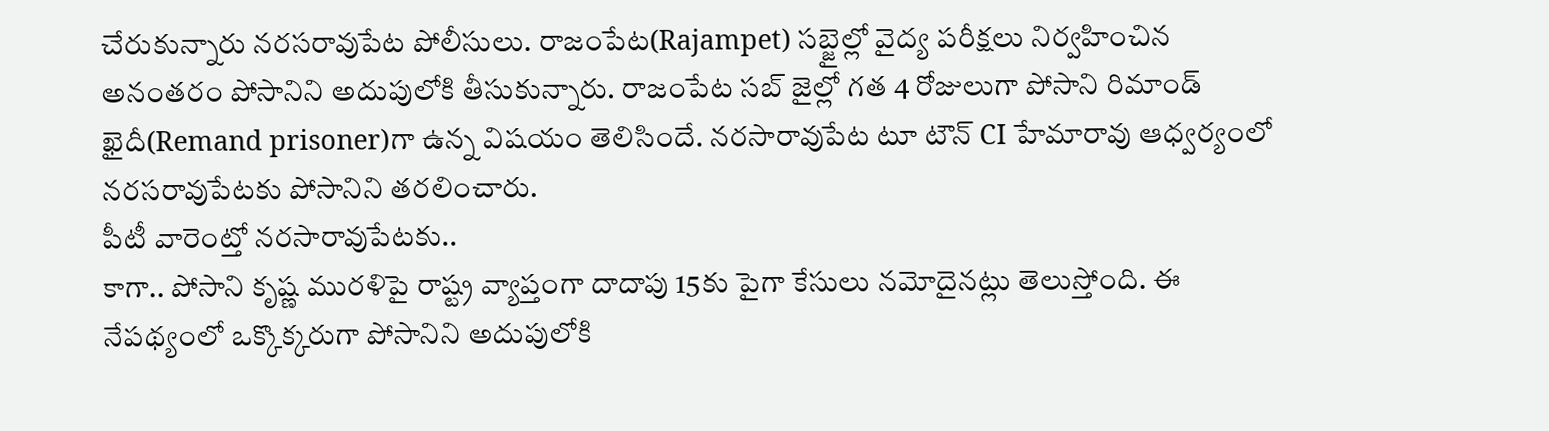చేరుకున్నారు నరసరావుపేట పోలీసులు. రాజంపేట(Rajampet) సబ్జైల్లో వైద్య పరీక్షలు నిర్వహించిన అనంతరం పోసానిని అదుపులోకి తీసుకున్నారు. రాజంపేట సబ్ జైల్లో గత 4 రోజులుగా పోసాని రిమాండ్ ఖైదీ(Remand prisoner)గా ఉన్న విషయం తెలిసిందే. నరసారావుపేట టూ టౌన్ CI హేమారావు ఆధ్వర్యంలో నరసరావుపేటకు పోసానిని తరలించారు.
పీటీ వారెంట్తో నరసారావుపేటకు..
కాగా.. పోసాని కృష్ణ మురళిపై రాష్ట్ర వ్యాప్తంగా దాదాపు 15కు పైగా కేసులు నమోదైనట్లు తెలుస్తోంది. ఈ నేపథ్యంలో ఒక్కొక్కరుగా పోసానిని అదుపులోకి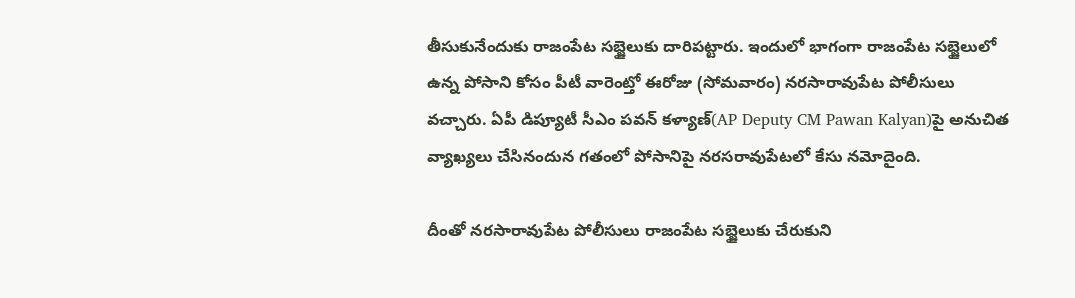తీసుకునేందుకు రాజంపేట సబ్జైలుకు దారిపట్టారు. ఇందులో భాగంగా రాజంపేట సబ్జైలులో ఉన్న పోసాని కోసం పీటీ వారెంట్తో ఈరోజు (సోమవారం) నరసారావుపేట పోలీసులు వచ్చారు. ఏపీ డిప్యూటీ సీఎం పవన్ కళ్యాణ్(AP Deputy CM Pawan Kalyan)పై అనుచిత వ్యాఖ్యలు చేసినందున గతంలో పోసానిపై నరసరావుపేటలో కేసు నమోదైంది.

దీంతో నరసారావుపేట పోలీసులు రాజంపేట సబ్జైలుకు చేరుకుని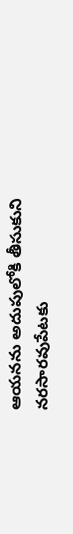ఆయనను అదుపులోకి తీసుకుని నరసారవుపేటకు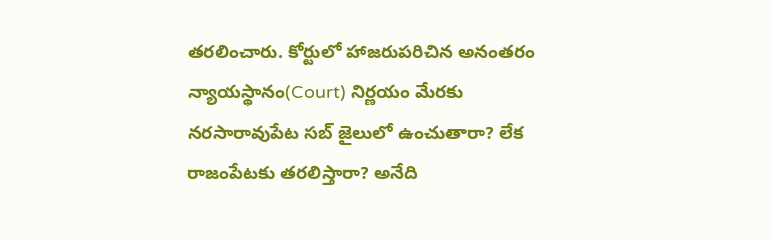తరలించారు. కోర్టులో హాజరుపరిచిన అనంతరం న్యాయస్థానం(Court) నిర్ణయం మేరకు నరసారావుపేట సబ్ జైలులో ఉంచుతారా? లేక రాజంపేటకు తరలిస్తారా? అనేది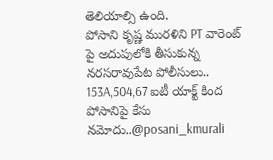తెలియాల్సి ఉంది.
పోసాని కృష్ణ మురళిని PT వారెంట్ పై అదుపులోకి తీసుకున్న నరసరావుపేట పోలీసులు..
153A,504,67 ఐటీ యాక్ట్ కింద పోసానిపై కేసు నమోదు..@posani_kmurali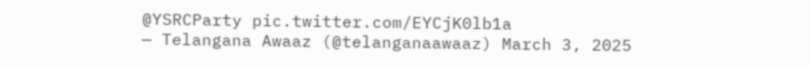@YSRCParty pic.twitter.com/EYCjK0lb1a
— Telangana Awaaz (@telanganaawaaz) March 3, 2025